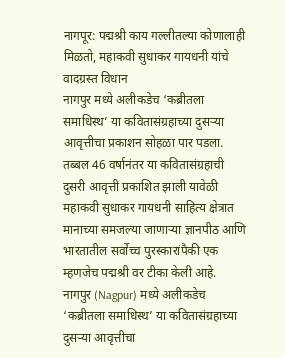नागपूर: पद्मश्री काय गल्लीतल्या कोणालाही मिळतो, महाकवी सुधाकर गायधनी यांचे वादग्रस्त विधान
नागपुर मध्ये अलीकडेच ‘कब्रीतला समाधिस्थ’ या कवितासंग्रहाच्या दुसऱ्या आवृत्तीचा प्रकाशन सोहळा पार पडला. तब्बल 46 वर्षानंतर या कवितासंग्रहाची दुसरी आवृत्ती प्रकाशित झाली यावेळी महाकवी सुधाकर गायधनी साहित्य क्षेत्रात मानाच्या समजल्या जाणाऱ्या ज्ञानपीठ आणि भारतातील सर्वोच्च पुरस्कारांपैकी एक म्हणजेच पद्मश्री वर टीका केली आहे.
नागपुर (Nagpur) मध्ये अलीकडेच ‘कब्रीतला समाधिस्थ’ या कवितासंग्रहाच्या दुसऱ्या आवृत्तीचा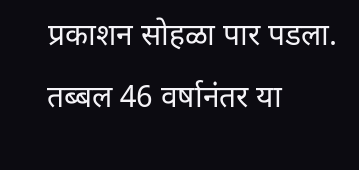प्रकाशन सोहळा पार पडला. तब्बल 46 वर्षानंतर या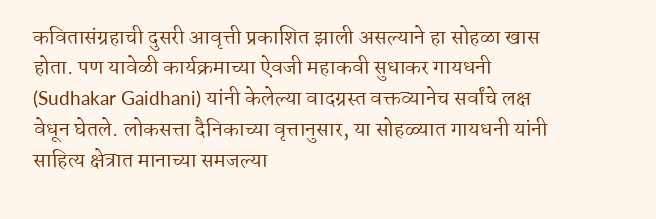कवितासंग्रहाची दुसरी आवृत्ती प्रकाशित झाली असल्याने हा सोहळा खास होता. पण यावेळी कार्यक्रमाच्या ऐवजी महाकवी सुधाकर गायधनी (Sudhakar Gaidhani) यांनी केलेल्या वादग्रस्त वक्तव्यानेच सर्वांचे लक्ष वेधून घेतले. लोकसत्ता दैनिकाच्या वृत्तानुसार, या सोहळ्यात गायधनी यांनी साहित्य क्षेत्रात मानाच्या समजल्या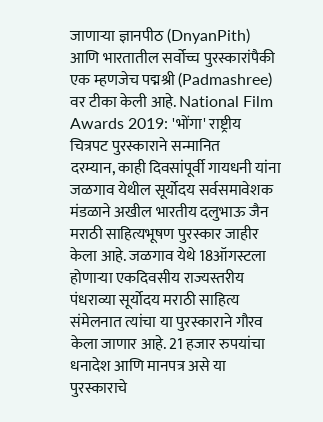जाणाऱ्या ज्ञानपीठ (DnyanPith) आणि भारतातील सर्वोच्च पुरस्कारांपैकी एक म्हणजेच पद्मश्री (Padmashree) वर टीका केली आहे. National Film Awards 2019: 'भोंगा' राष्ट्रीय चित्रपट पुरस्काराने सन्मानित
दरम्यान, काही दिवसांपूर्वी गायधनी यांना जळगाव येथील सूर्योदय सर्वसमावेशक मंडळाने अखील भारतीय दलुभाऊ जैन मराठी साहित्यभूषण पुरस्कार जाहीर केला आहे. जळगाव येथे 18ऑगस्टला होणाऱ्या एकदिवसीय राज्यस्तरीय पंधराव्या सूर्योदय मराठी साहित्य संमेलनात त्यांचा या पुरस्काराने गौरव केला जाणार आहे. 21 हजार रुपयांचा धनादेश आणि मानपत्र असे या पुरस्काराचे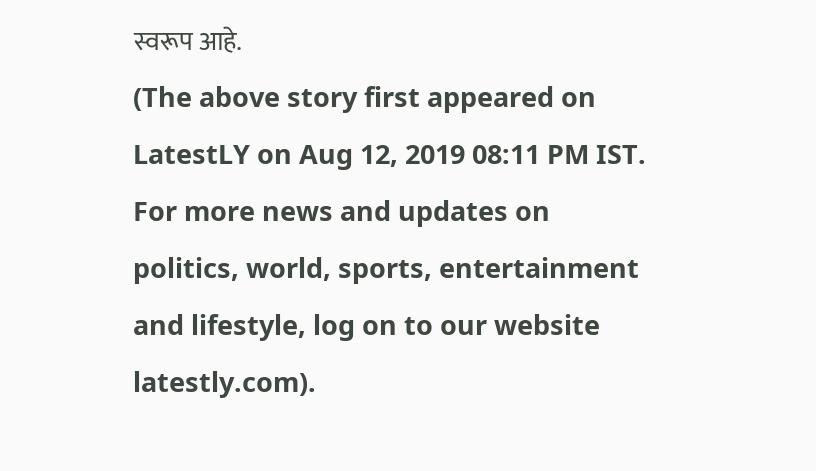स्वरूप आहे.
(The above story first appeared on LatestLY on Aug 12, 2019 08:11 PM IST. For more news and updates on politics, world, sports, entertainment and lifestyle, log on to our website latestly.com).